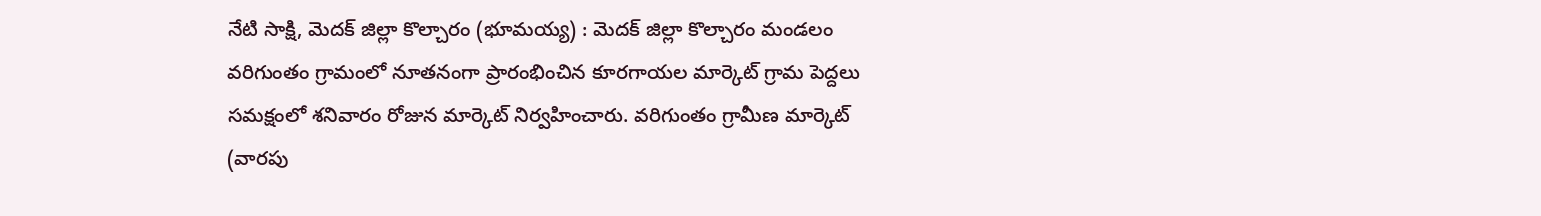నేటి సాక్షి, మెదక్ జిల్లా కొల్చారం (భూమయ్య) : మెదక్ జిల్లా కొల్చారం మండలం వరిగుంతం గ్రామంలో నూతనంగా ప్రారంభించిన కూరగాయల మార్కెట్ గ్రామ పెద్దలు సమక్షంలో శనివారం రోజున మార్కెట్ నిర్వహించారు. వరిగుంతం గ్రామీణ మార్కెట్ (వారపు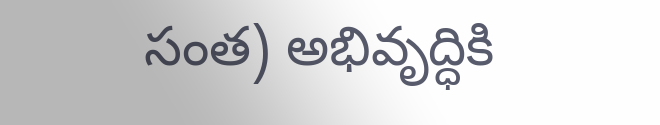సంత) అభివృద్ధికి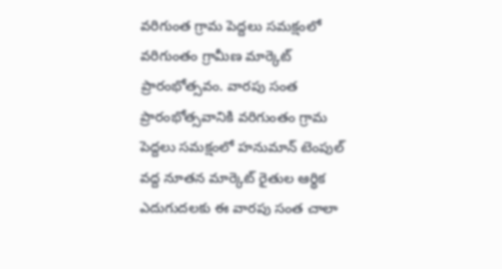వరిగుంత గ్రామ పెద్దలు సమక్షంలో వరిగుంతం గ్రామీణ మార్కెట్ ప్రారంభోత్సవం. వారపు సంత ప్రారంభోత్సవానికి వరిగుంతం గ్రామ పెద్దలు సమక్షంలో హనుమాన్ టెంపుల్ వద్ద నూతన మార్కెట్ రైతుల ఆర్థిక ఎదుగుదలకు ఈ వారపు సంత చాలా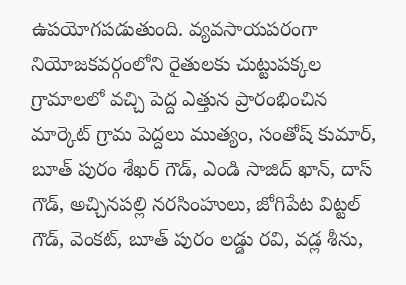ఉపయోగపడుతుంది. వ్యవసాయపరంగా నియోజకవర్గంలోని రైతులకు చుట్టుపక్కల గ్రామాలలో వచ్చి పెద్ద ఎత్తున ప్రారంభించిన మార్కెట్ గ్రామ పెద్దలు ముత్యం, సంతోష్ కుమార్, బూత్ పురం శేఖర్ గౌడ్, ఎండి సాజిద్ ఖాన్, దాస్ గౌడ్, అచ్చినపల్లి నరసింహులు, జోగిపేట విట్టల్ గౌడ్, వెంకట్, బూత్ పురం లడ్డు రవి, వడ్ల శీను,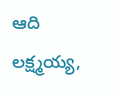ఆది లక్ష్మయ్య,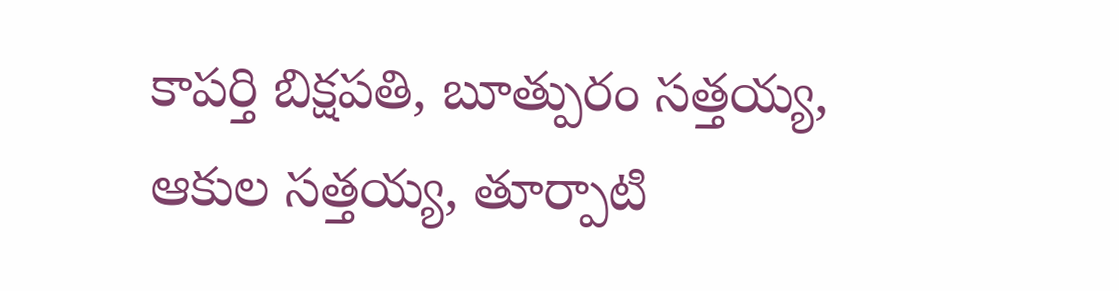కాపర్తి బిక్షపతి, బూత్పురం సత్తయ్య, ఆకుల సత్తయ్య, తూర్పాటి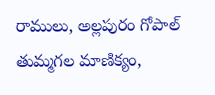రాములు, అల్లపురం గోపాల్ తుమ్మగల మాణిక్యం,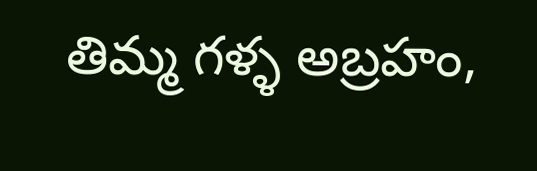తిమ్మ గళ్ళ అబ్రహం,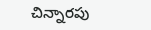చిన్నారపు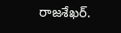రాజశేఖర్.